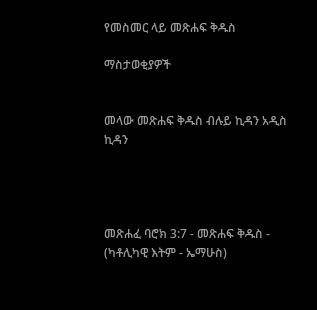የመስመር ላይ መጽሐፍ ቅዱስ

ማስታወቂያዎች


መላው መጽሐፍ ቅዱስ ብሉይ ኪዳን አዲስ ኪዳን




መጽሐፈ ባሮክ 3:7 - መጽሐፍ ቅዱስ - (ካቶሊካዊ እትም - ኤማሁስ)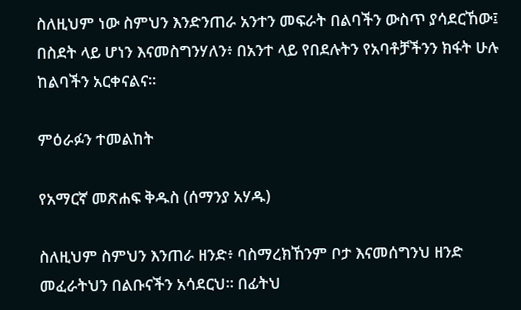ስለዚህም ነው ስምህን እንድንጠራ አንተን መፍራት በልባችን ውስጥ ያሳደርኸው፤ በስደት ላይ ሆነን እናመስግንሃለን፥ በአንተ ላይ የበደሉትን የአባቶቻችንን ክፋት ሁሉ ከልባችን አርቀናልና።

ምዕራፉን ተመልከት

የአማርኛ መጽሐፍ ቅዱስ (ሰማንያ አሃዱ)

ስለዚህም ስምህን እንጠራ ዘንድ፥ ባስማረክኸንም ቦታ እናመሰግንህ ዘንድ መፈራትህን በልቡናችን አሳደርህ። በፊትህ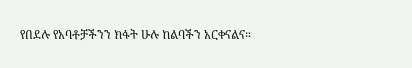የበደሉ የአባቶቻችንን ክፋት ሁሉ ከልባችን አርቀናልና።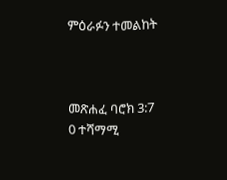ምዕራፉን ተመልከት



መጽሐፈ ባሮክ 3:7
0 ተሻማሚ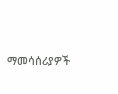ማመሳሰሪያዎች